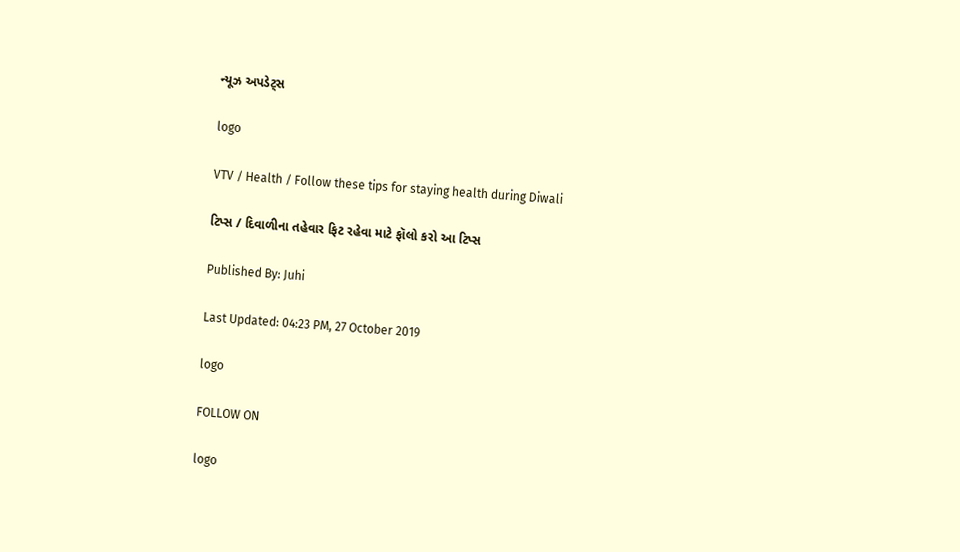ન્યૂઝ અપડેટ્સ

logo

VTV / Health / Follow these tips for staying health during Diwali

ટિપ્સ / દિવાળીના તહેવાર ફિટ રહેવા માટે ફૉલો કરો આ ટિપ્સ

Published By: Juhi

Last Updated: 04:23 PM, 27 October 2019

logo

FOLLOW ON

logo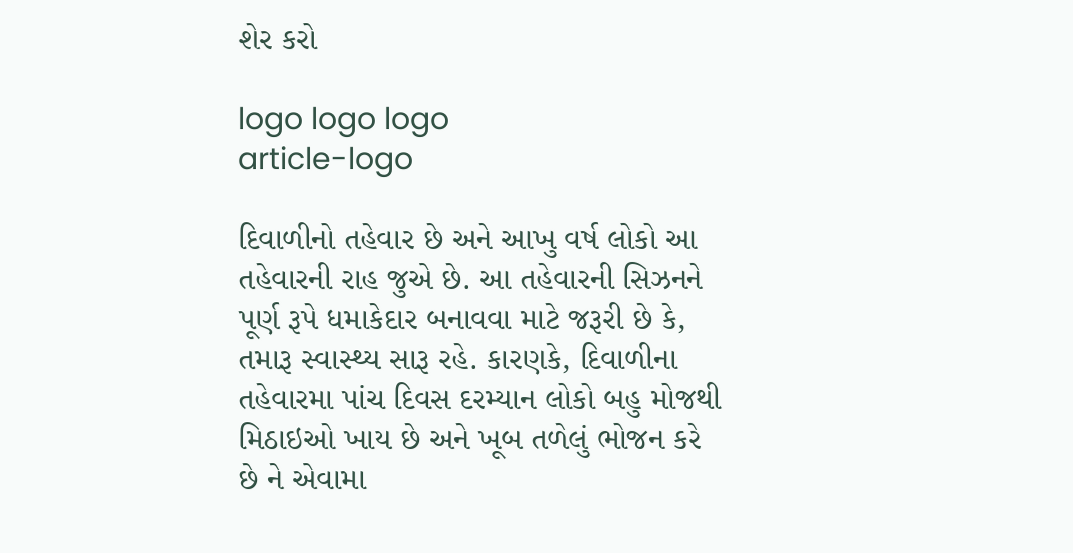શેર કરો

logo logo logo
article-logo

દિવાળીનો તહેવાર છે અને આખુ વર્ષ લોકો આ તહેવારની રાહ જુએ છે. આ તહેવારની સિઝનને પૂર્ણ રૂપે ધમાકેદાર બનાવવા માટે જરૂરી છે કે, તમારૂ સ્વાસ્થ્ય સારૂ રહે. કારણકે, દિવાળીના તહેવારમા પાંચ દિવસ દરમ્યાન લોકો બહુ મોજથી મિઠાઇઓ ખાય છે અને ખૂબ તળેલું ભોજન કરે છે ને એવામા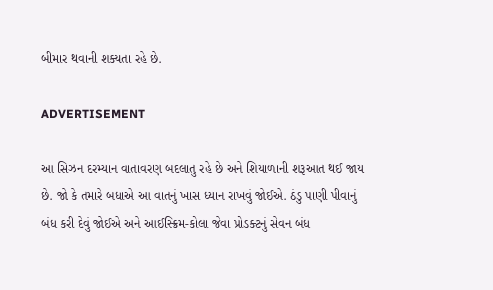બીમાર થવાની શક્યતા રહે છે.

ADVERTISEMENT

આ સિઝન દરમ્યાન વાતાવરણ બદલાતુ રહે છે અને શિયાળાની શરૂઆત થઈ જાય છે. જો કે તમારે બધાએ આ વાતનું ખાસ ધ્યાન રાખવું જોઈએ. ઠંડુ પાણી પીવાનું બંધ કરી દેવું જોઈએ અને આઈસ્ક્રિમ-કોલા જેવા પ્રોડક્ટનું સેવન બંધ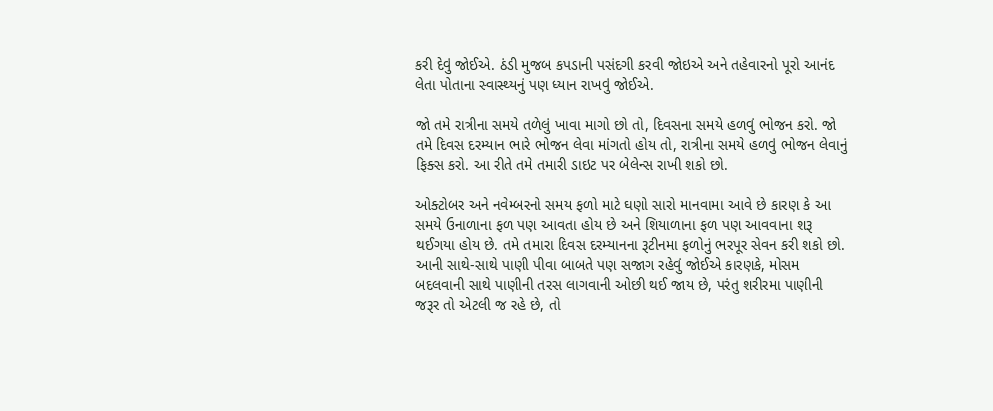કરી દેવું જોઈએ. ઠંડી મુજબ કપડાની પસંદગી કરવી જોઇએ અને તહેવારનો પૂરો આનંદ લેતા પોતાના સ્વાસ્થ્યનું પણ ધ્યાન રાખવું જોઈએ.

જો તમે રાત્રીના સમયે તળેલું ખાવા માગો છો તો, દિવસના સમયે હળવું ભોજન કરો. જો તમે દિવસ દરમ્યાન ભારે ભોજન લેવા માંગતો હોય તો, રાત્રીના સમયે હળવું ભોજન લેવાનું ફિક્સ કરો. આ રીતે તમે તમારી ડાઇટ પર બેલેન્સ રાખી શકો છો.

ઓક્ટોબર અને નવેમ્બરનો સમય ફળો માટે ઘણો સારો માનવામા આવે છે કારણ કે આ સમયે ઉનાળાના ફળ પણ આવતા હોય છે અને શિયાળાના ફળ પણ આવવાના શરૂ થઈગયા હોય છે. તમે તમારા દિવસ દરમ્યાનના રૂટીનમા ફળોનું ભરપૂર સેવન કરી શકો છો. આની સાથે-સાથે પાણી પીવા બાબતે પણ સજાગ રહેવું જોઈએ કારણકે, મોસમ બદલવાની સાથે પાણીની તરસ લાગવાની ઓછી થઈ જાય છે, પરંતુ શરીરમા પાણીની જરૂર તો એટલી જ રહે છે, તો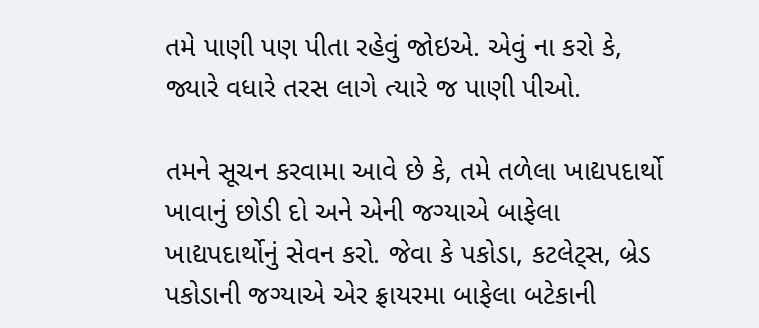તમે પાણી પણ પીતા રહેવું જોઇએ. એવું ના કરો કે, જ્યારે વધારે તરસ લાગે ત્યારે જ પાણી પીઓ.

તમને સૂચન કરવામા આવે છે કે, તમે તળેલા ખાદ્યપદાર્થો ખાવાનું છોડી દો અને એની જગ્યાએ બાફેલા ખાદ્યપદાર્થોનું સેવન કરો. જેવા કે પકોડા, કટલેટ્સ, બ્રેડ પકોડાની જગ્યાએ એર ફ્રાયરમા બાફેલા બટેકાની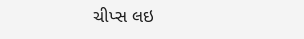ચીપ્સ લઇ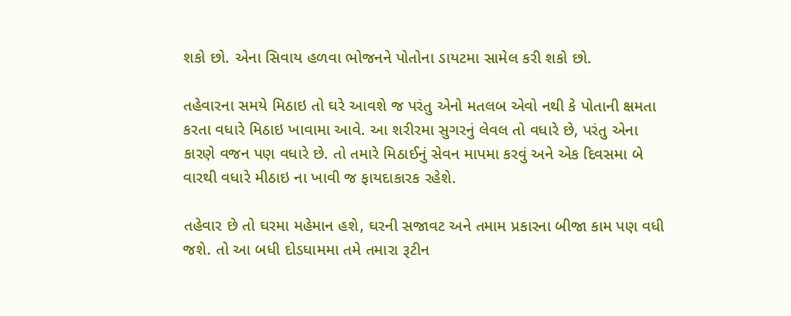શકો છો. એના સિવાય હળવા ભોજનને પોતોના ડાયટમા સામેલ કરી શકો છો.

તહેવારના સમયે મિઠાઇ તો ઘરે આવશે જ પરંતુ એનો મતલબ એવો નથી કે પોતાની ક્ષમતા કરતા વધારે મિઠાઇ ખાવામા આવે. આ શરીરમા સુગરનું લેવલ તો વધારે છે, પરંતુ એના કારણે વજન પણ વધારે છે. તો તમારે મિઠાઈનું સેવન માપમા કરવું અને એક દિવસમા બે વારથી વધારે મીઠાઇ ના ખાવી જ ફાયદાકારક રહેશે.

તહેવાર છે તો ઘરમા મહેમાન હશે, ઘરની સજાવટ અને તમામ પ્રકારના બીજા કામ પણ વધી જશે. તો આ બધી દોડધામમા તમે તમારા રૂટીન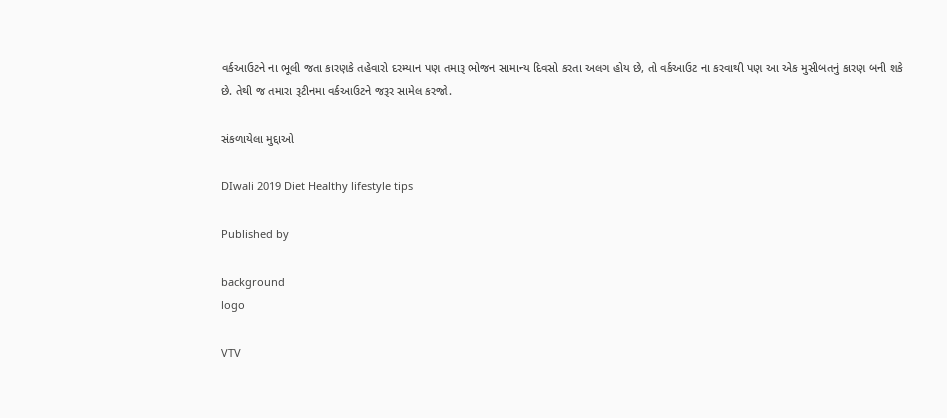વર્કઆઉટને ના ભૂલી જતા કારણકે તહેવારો દરમ્યાન પણ તમારૂ ભોજન સામાન્ય દિવસો કરતા અલગ હોય છે, તો વર્કઆઉટ ના કરવાથી પણ આ એક મુસીબતનું કારણ બની શકે છે. તેથી જ તમારા રૂટીનમા વર્કઆઉટને જરૂર સામેલ કરજો.

સંકળાયેલા મુદ્દાઓ

DIwali 2019 Diet Healthy lifestyle tips

Published by

background
logo

VTV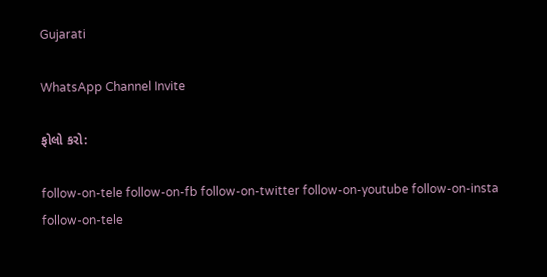Gujarati

WhatsApp Channel Invite

ફોલો કરો:

follow-on-tele follow-on-fb follow-on-twitter follow-on-youtube follow-on-insta follow-on-tele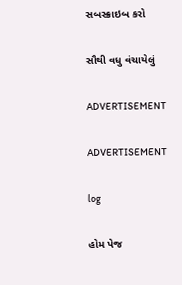સબસ્ક્રાઇબ કરો

સૌથી વધુ વંચાયેલું

ADVERTISEMENT

ADVERTISEMENT

log

હોમ પેજ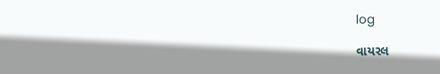log

વાયરલ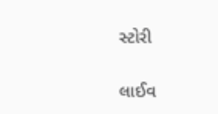સ્ટોરી

લાઈવ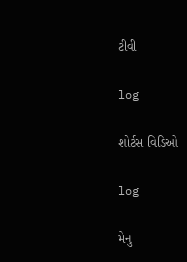ટીવી

log

શોર્ટસ વિડિઓ

log

મેનુ